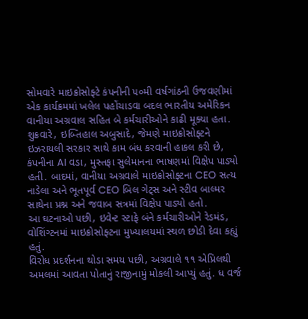સોમવારે માઇક્રોસોફ્ટે કંપનીની ૫૦મી વર્ષગાંઠની ઉજવણીમાં એક કાર્યક્રમમાં ખલેલ પહોંચાડવા બદલ ભારતીય અમેરિકન વાનીયા અગ્રવાલ સહિત બે કર્મચારીઓને કાઢી મૂક્યા હતા.
શુક્રવારે, ઇબ્તિહાલ અબુસાદે, જેમણે માઇક્રોસોફ્ટને ઇઝરાયલી સરકાર સાથે કામ બંધ કરવાની હાકલ કરી છે, કંપનીના AI વડા, મુસ્તફા સુલેમાનના ભાષણમાં વિક્ષેપ પાડ્યો હતી. બાદમાં, વાનીયા અગ્રવાલે માઇક્રોસોફ્ટના CEO સત્ય નાડેલા અને ભૂતપૂર્વ CEO બિલ ગેટ્સ અને સ્ટીવ બાલ્મર સાથેના પ્રશ્ન અને જવાબ સત્રમાં વિક્ષેપ પાડ્યો હતો.
આ ઘટનાઓ પછી, ઇવેન્ટ સ્ટાફે બંને કર્મચારીઓને રેડમંડ, વોશિંગ્ટનમાં માઇક્રોસોફ્ટના મુખ્યાલયમાં સ્થળ છોડી દેવા કહ્યું હતું.
વિરોધ પ્રદર્શનના થોડા સમય પછી, અગ્રવાલે ૧૧ એપ્રિલથી અમલમાં આવતા પોતાનું રાજીનામું મોકલી આપ્યું હતું. ધ વર્જ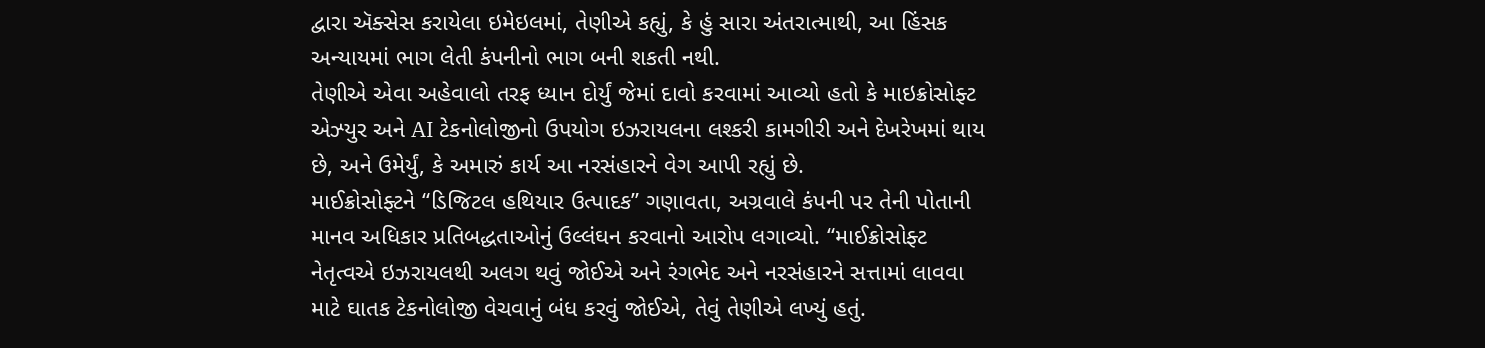દ્વારા ઍક્સેસ કરાયેલા ઇમેઇલમાં, તેણીએ કહ્યું, કે હું સારા અંતરાત્માથી, આ હિંસક અન્યાયમાં ભાગ લેતી કંપનીનો ભાગ બની શકતી નથી.
તેણીએ એવા અહેવાલો તરફ ધ્યાન દોર્યું જેમાં દાવો કરવામાં આવ્યો હતો કે માઇક્રોસોફ્ટ એઝ્યુર અને AI ટેકનોલોજીનો ઉપયોગ ઇઝરાયલના લશ્કરી કામગીરી અને દેખરેખમાં થાય છે, અને ઉમેર્યું, કે અમારું કાર્ય આ નરસંહારને વેગ આપી રહ્યું છે.
માઈક્રોસોફ્ટને “ડિજિટલ હથિયાર ઉત્પાદક” ગણાવતા, અગ્રવાલે કંપની પર તેની પોતાની માનવ અધિકાર પ્રતિબદ્ધતાઓનું ઉલ્લંઘન કરવાનો આરોપ લગાવ્યો. “માઈક્રોસોફ્ટ નેતૃત્વએ ઇઝરાયલથી અલગ થવું જોઈએ અને રંગભેદ અને નરસંહારને સત્તામાં લાવવા માટે ઘાતક ટેકનોલોજી વેચવાનું બંધ કરવું જોઈએ, તેવું તેણીએ લખ્યું હતું.